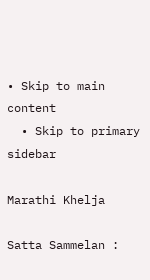• Skip to main content
  • Skip to primary sidebar

Marathi Khelja

Satta Sammelan :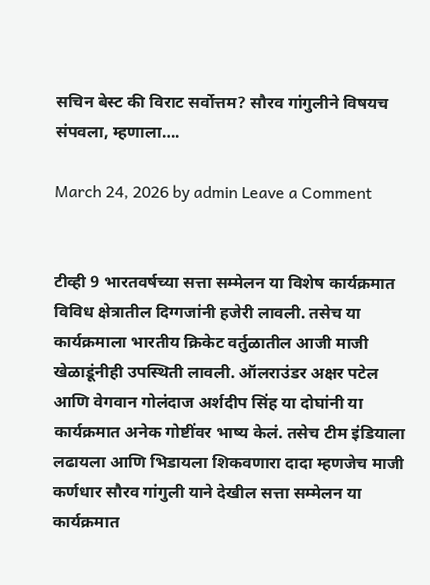सचिन बेस्ट की विराट सर्वोत्तम? सौरव गांगुलीने विषयच संपवला, म्हणाला….

March 24, 2026 by admin Leave a Comment


टीव्ही 9 भारतवर्षच्या सत्ता सम्मेलन या विशेष कार्यक्रमात विविध क्षेत्रातील दिग्गजांनी हजेरी लावली. तसेच या कार्यक्रमाला भारतीय क्रिकेट वर्तुळातील आजी माजी खेळाडूंनीही उपस्थिती लावली. ऑलराउंडर अक्षर पटेल आणि वेगवान गोलंदाज अर्शदीप सिंह या दोघांनी या कार्यक्रमात अनेक गोष्टींवर भाष्य केलं. तसेच टीम इंडियाला लढायला आणि भिडायला शिकवणारा दादा म्हणजेच माजी कर्णधार सौरव गांगुली याने देखील सत्ता सम्मेलन या कार्यक्रमात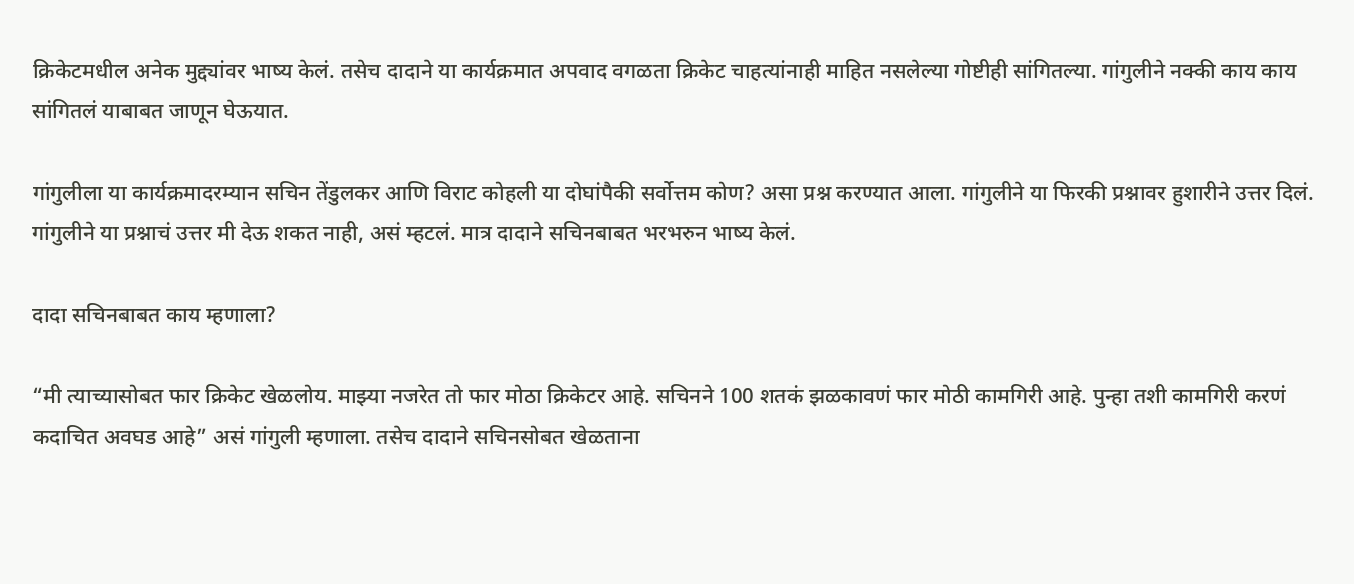क्रिकेटमधील अनेक मुद्द्यांवर भाष्य केलं. तसेच दादाने या कार्यक्रमात अपवाद वगळता क्रिकेट चाहत्यांनाही माहित नसलेल्या गोष्टीही सांगितल्या. गांगुलीने नक्की काय काय सांगितलं याबाबत जाणून घेऊयात.

गांगुलीला या कार्यक्रमादरम्यान सचिन तेंडुलकर आणि विराट कोहली या दोघांपैकी सर्वोत्तम कोण? असा प्रश्न करण्यात आला. गांगुलीने या फिरकी प्रश्नावर हुशारीने उत्तर दिलं. गांगुलीने या प्रश्नाचं उत्तर मी देऊ शकत नाही, असं म्हटलं. मात्र दादाने सचिनबाबत भरभरुन भाष्य केलं.

दादा सचिनबाबत काय म्हणाला?

“मी त्याच्यासोबत फार क्रिकेट खेळलोय. माझ्या नजरेत तो फार मोठा क्रिकेटर आहे. सचिनने 100 शतकं झळकावणं फार मोठी कामगिरी आहे. पुन्हा तशी कामगिरी करणं कदाचित अवघड आहे” असं गांगुली म्हणाला. तसेच दादाने सचिनसोबत खेळताना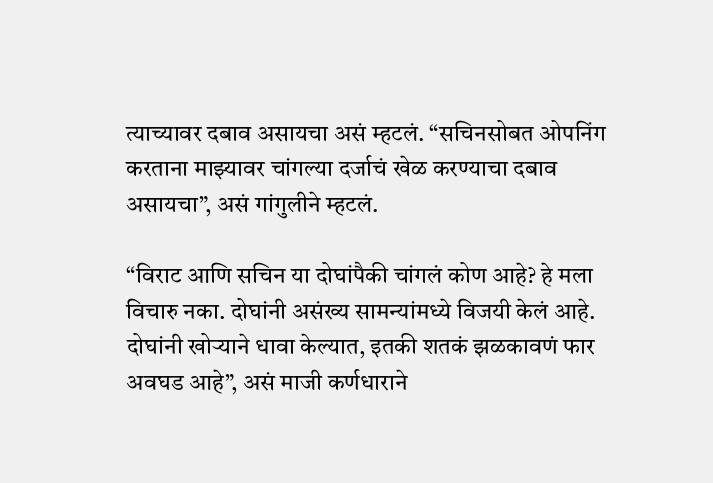त्याच्यावर दबाव असायचा असं म्हटलं. “सचिनसोबत ओपनिंग करताना माझ्यावर चांगल्या दर्जाचं खेळ करण्याचा दबाव असायचा”, असं गांगुलीने म्हटलं.

“विराट आणि सचिन या दोघांपैकी चांगलं कोण आहे? हे मला विचारु नका. दोघांनी असंख्य सामन्यांमध्ये विजयी केलं आहे. दोघांनी खोऱ्याने धावा केल्यात, इतकी शतकं झळकावणं फार अवघड आहे”, असं माजी कर्णधाराने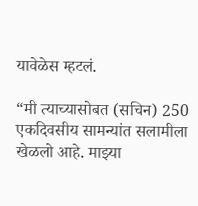यावेळेस म्हटलं.

“मी त्याच्यासोबत (सचिन) 250 एकदिवसीय सामन्यांत सलामीला खेळलो आहे. माझ्या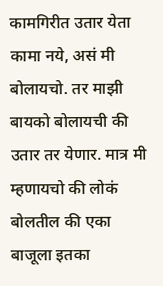कामगिरीत उतार येता कामा नये, असं मी बोलायचो. तर माझी बायको बोलायची की उतार तर येणार. मात्र मी म्हणायचो की लोकं बोलतील की एका बाजूला इतका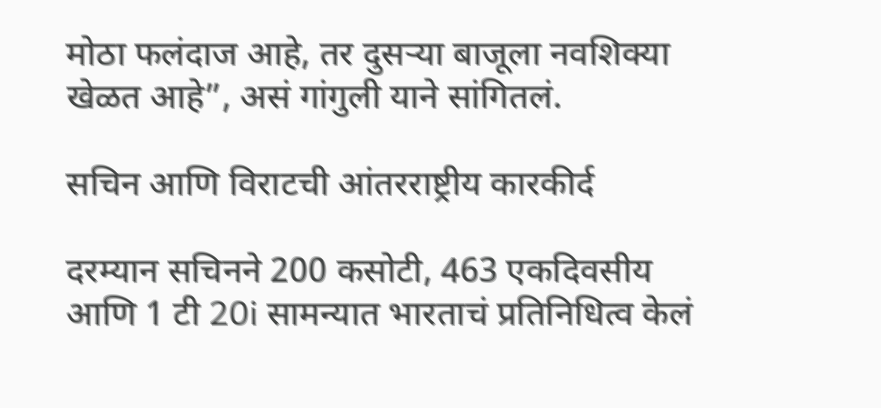मोठा फलंदाज आहे, तर दुसऱ्या बाजूला नवशिक्या खेळत आहे”, असं गांगुली याने सांगितलं.

सचिन आणि विराटची आंतरराष्ट्रीय कारकीर्द

दरम्यान सचिनने 200 कसोटी, 463 एकदिवसीय आणि 1 टी 20i सामन्यात भारताचं प्रतिनिधित्व केलं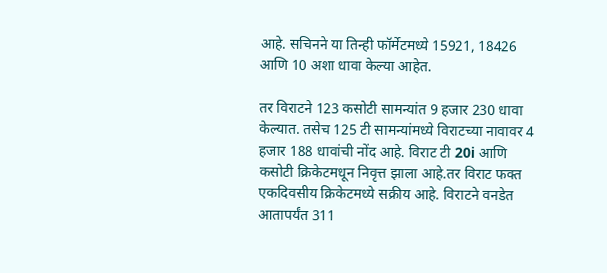आहे. सचिनने या तिन्ही फॉर्मेटमध्ये 15921, 18426 आणि 10 अशा धावा केल्या आहेत.

तर विराटने 123 कसोटी सामन्यांत 9 हजार 230 धावा केल्यात. तसेच 125 टी सामन्यांमध्ये विराटच्या नावावर 4 हजार 188 धावांची नोंद आहे. विराट टी 20i आणि कसोटी क्रिकेटमधून निवृत्त झाला आहे.तर विराट फक्त एकदिवसीय क्रिकेटमध्ये सक्रीय आहे. विराटने वनडेत आतापर्यंत 311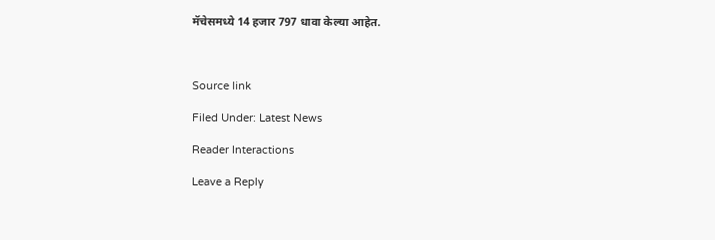मॅचेसमध्ये 14 हजार 797 धावा केल्या आहेत.



Source link

Filed Under: Latest News

Reader Interactions

Leave a Reply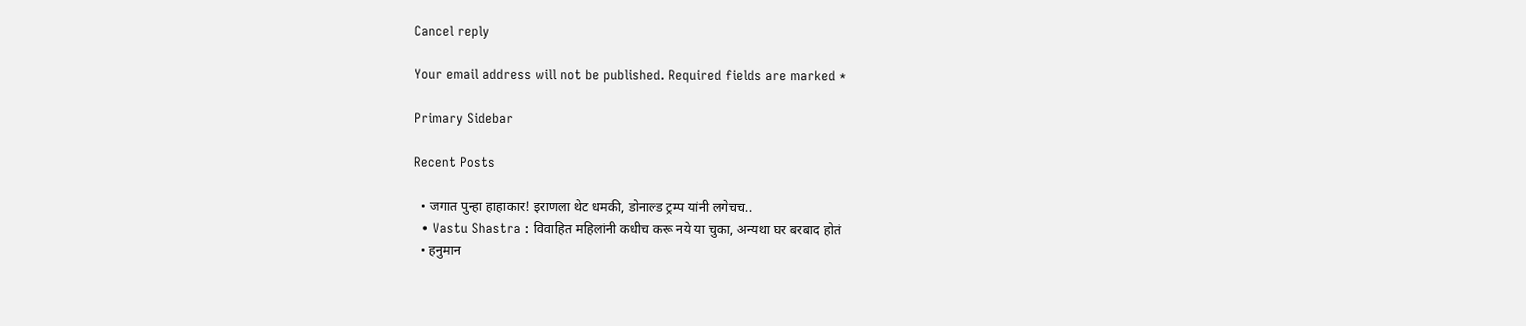Cancel reply

Your email address will not be published. Required fields are marked *

Primary Sidebar

Recent Posts

  • जगात पुन्हा हाहाकार! इराणला थेट धमकी, डोनाल्ड ट्रम्प यांनी लगेचच..
  • Vastu Shastra : विवाहित महिलांनी कधीच करू नये या चुका, अन्यथा घर बरबाद होतं
  • हनुमान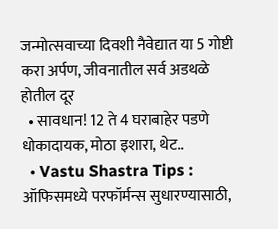जन्मोत्सवाच्या दिवशी नैवेद्यात या 5 गोष्टी करा अर्पण, जीवनातील सर्व अडथळे होतील दूर
  • सावधान! 12 ते 4 घराबाहेर पडणे धोकादायक, मोठा इशारा, थेट..
  • Vastu Shastra Tips : ऑफिसमध्ये परफॉर्मन्स सुधारण्यासाठी,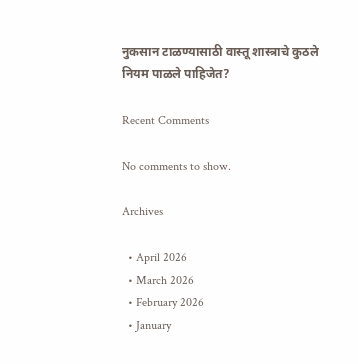नुकसान टाळण्यासाठी वास्तू शास्त्राचे कुठले नियम पाळले पाहिजेत?

Recent Comments

No comments to show.

Archives

  • April 2026
  • March 2026
  • February 2026
  • January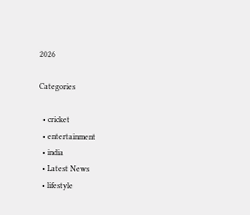2026

Categories

  • cricket
  • entertainment
  • india
  • Latest News
  • lifestyle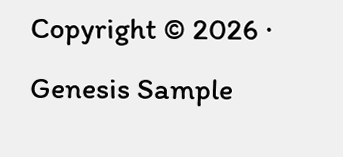Copyright © 2026 · Genesis Sample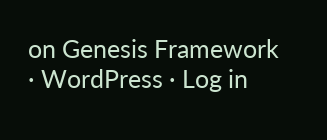on Genesis Framework · WordPress · Log in